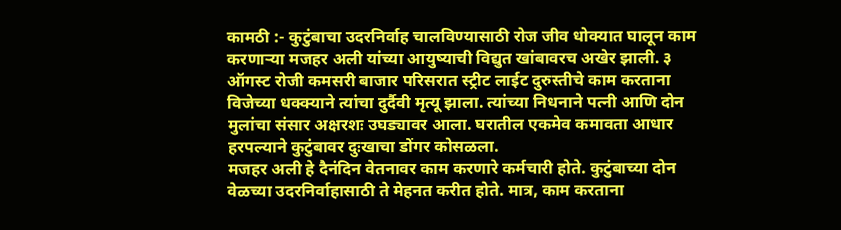कामठी :- कुटुंबाचा उदरनिर्वाह चालविण्यासाठी रोज जीव धोक्यात घालून काम करणाऱ्या मजहर अली यांच्या आयुष्याची विद्युत खांबावरच अखेर झाली. ३ ऑगस्ट रोजी कमसरी बाजार परिसरात स्ट्रीट लाईट दुरुस्तीचे काम करताना विजेच्या धक्क्याने त्यांचा दुर्दैवी मृत्यू झाला. त्यांच्या निधनाने पत्नी आणि दोन मुलांचा संसार अक्षरशः उघड्यावर आला. घरातील एकमेव कमावता आधार हरपल्याने कुटुंबावर दुःखाचा डोंगर कोसळला.
मजहर अली हे दैनंदिन वेतनावर काम करणारे कर्मचारी होते. कुटुंबाच्या दोन वेळच्या उदरनिर्वाहासाठी ते मेहनत करीत होते. मात्र, काम करताना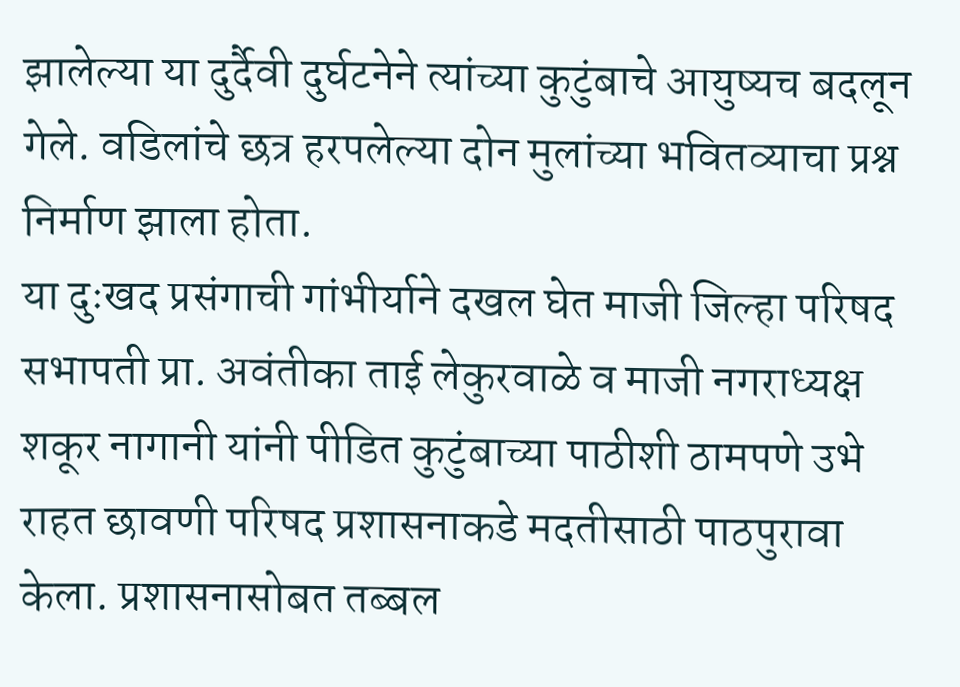झालेल्या या दुर्दैवी दुर्घटनेने त्यांच्या कुटुंबाचे आयुष्यच बदलून गेले. वडिलांचे छत्र हरपलेल्या दोन मुलांच्या भवितव्याचा प्रश्न निर्माण झाला होता.
या दुःखद प्रसंगाची गांभीर्याने दखल घेत माजी जिल्हा परिषद सभापती प्रा. अवंतीका ताई लेकुरवाळे व माजी नगराध्यक्ष शकूर नागानी यांनी पीडित कुटुंबाच्या पाठीशी ठामपणे उभे राहत छावणी परिषद प्रशासनाकडे मदतीसाठी पाठपुरावा केला. प्रशासनासोबत तब्बल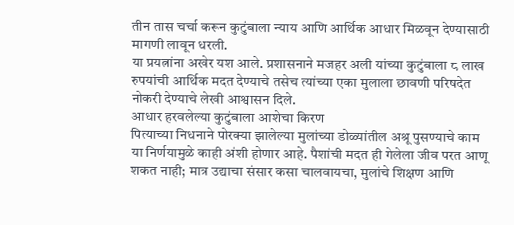तीन तास चर्चा करून कुटुंबाला न्याय आणि आर्थिक आधार मिळवून देण्यासाठी मागणी लावून धरली.
या प्रयत्नांना अखेर यश आले. प्रशासनाने मजहर अली यांच्या कुटुंबाला ८ लाख रुपयांची आर्थिक मदत देण्याचे तसेच त्यांच्या एका मुलाला छावणी परिषदेत नोकरी देण्याचे लेखी आश्वासन दिले.
आधार हरवलेल्या कुटुंबाला आशेचा किरण
पित्याच्या निधनाने पोरक्या झालेल्या मुलांच्या डोळ्यांतील अश्रू पुसण्याचे काम या निर्णयामुळे काही अंशी होणार आहे. पैशांची मदत ही गेलेला जीव परत आणू शकत नाही; मात्र उद्याचा संसार कसा चालवायचा, मुलांचे शिक्षण आणि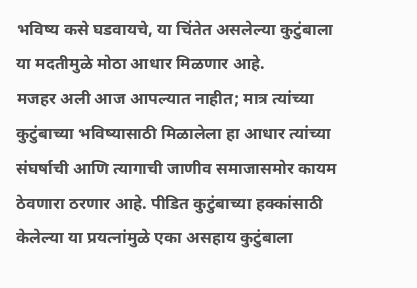भविष्य कसे घडवायचे, या चिंतेत असलेल्या कुटुंबाला या मदतीमुळे मोठा आधार मिळणार आहे.
मजहर अली आज आपल्यात नाहीत; मात्र त्यांच्या कुटुंबाच्या भविष्यासाठी मिळालेला हा आधार त्यांच्या संघर्षाची आणि त्यागाची जाणीव समाजासमोर कायम ठेवणारा ठरणार आहे. पीडित कुटुंबाच्या हक्कांसाठी केलेल्या या प्रयत्नांमुळे एका असहाय कुटुंबाला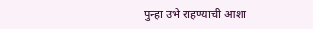पुन्हा उभे राहण्याची आशा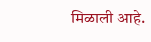मिळाली आहे.